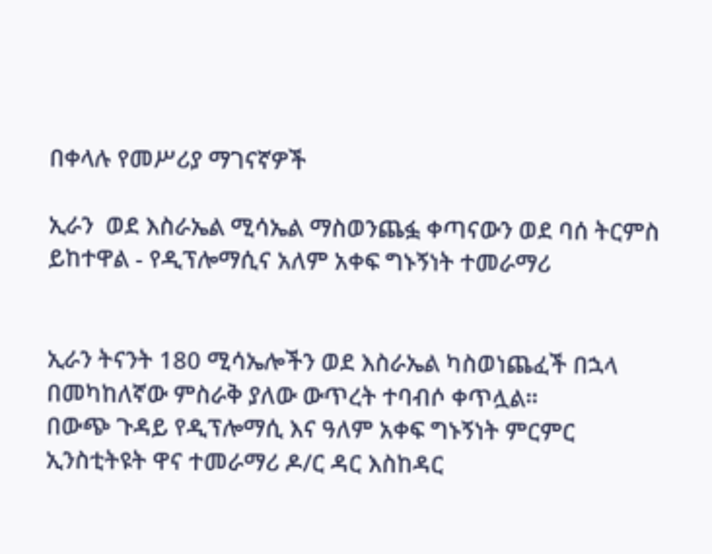በቀላሉ የመሥሪያ ማገናኛዎች

ኢራን  ወደ እስራኤል ሚሳኤል ማስወንጨፏ ቀጣናውን ወደ ባሰ ትርምስ ይከተዋል - የዲፕሎማሲና አለም አቀፍ ግኑኝነት ተመራማሪ


ኢራን ትናንት 180 ሚሳኤሎችን ወደ እስራኤል ካስወነጨፈች በኋላ በመካከለኛው ምስራቅ ያለው ውጥረት ተባብሶ ቀጥሏል።
በውጭ ጉዳይ የዲፕሎማሲ እና ዓለም አቀፍ ግኑኝነት ምርምር ኢንስቲትዩት ዋና ተመራማሪ ዶ/ር ዳር እስከዳር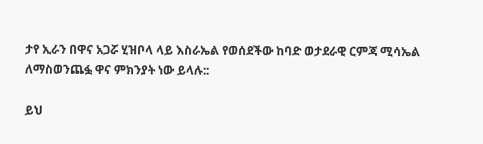ታየ ኢራን በዋና አጋሯ ሂዝቦላ ላይ እስራኤል የወሰደችው ከባድ ወታደራዊ ርምጃ ሚሳኤል ለማስወንጨፏ ዋና ምክንያት ነው ይላሉ::

ይህ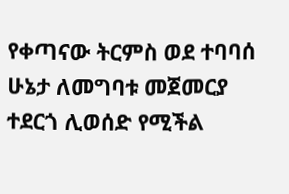የቀጣናው ትርምስ ወደ ተባባሰ ሁኔታ ለመግባቱ መጀመርያ ተደርጎ ሊወሰድ የሚችል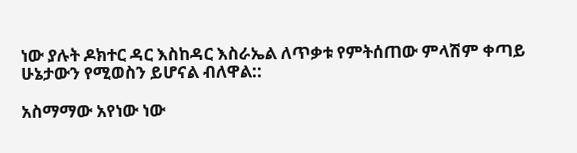ነው ያሉት ዶክተር ዳር እስከዳር እስራኤል ለጥቃቱ የምትሰጠው ምላሽም ቀጣይ ሁኔታውን የሚወስን ይሆናል ብለዋል::

አስማማው አየነው ነው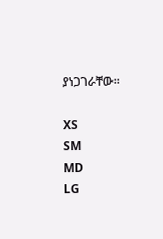ያነጋገራቸው፡፡

XS
SM
MD
LG